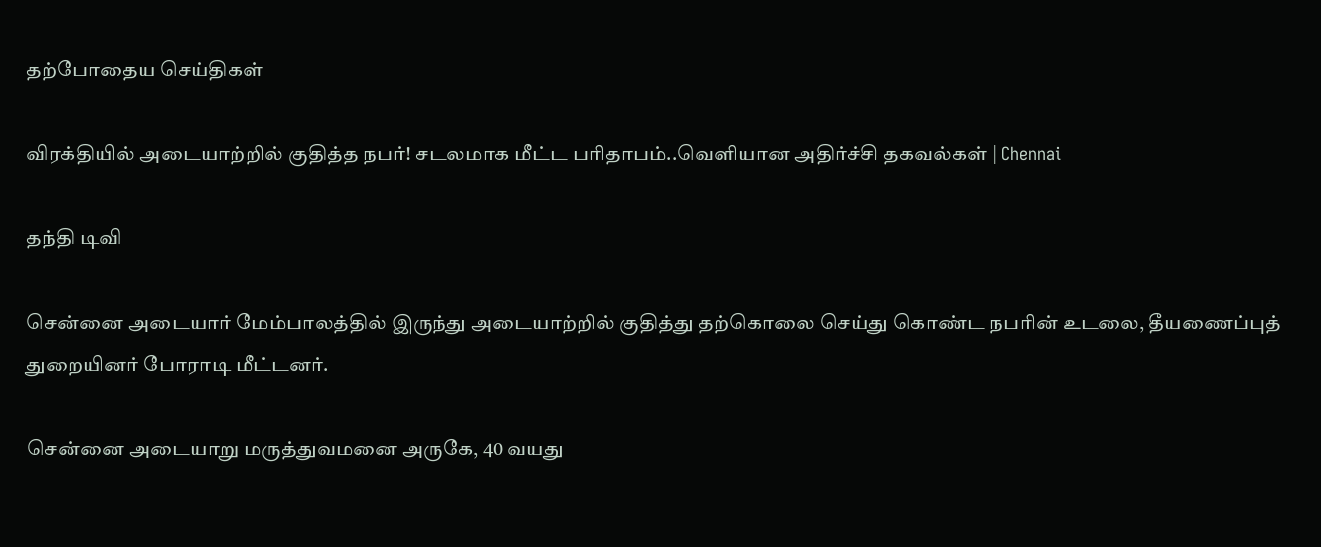தற்போதைய செய்திகள்

விரக்தியில் அடையாற்றில் குதித்த நபர்! சடலமாக மீட்ட பரிதாபம்..வெளியான அதிர்ச்சி தகவல்கள் | Chennai

தந்தி டிவி

சென்னை அடையார் மேம்பாலத்தில் இருந்து அடையாற்றில் குதித்து தற்கொலை செய்து கொண்ட நபரின் உடலை, தீயணைப்புத் துறையினர் போராடி மீட்டனர்.

சென்னை அடையாறு மருத்துவமனை அருகே, 40 வயது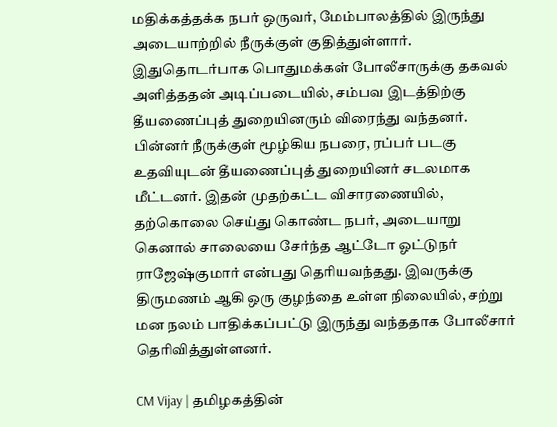மதிக்கத்தக்க நபர் ஒருவர், மேம்பாலத்தில் இருந்து அடையாற்றில் நீருக்குள் குதித்துள்ளார். இதுதொடர்பாக பொதுமக்கள் போலீசாருக்கு தகவல் அளித்ததன் அடிப்படையில், சம்பவ இடத்திற்கு தீயணைப்புத் துறையினரும் விரைந்து வந்தனர். பின்னர் நீருக்குள் மூழ்கிய நபரை, ரப்பர் படகு உதவியுடன் தீயணைப்புத் துறையினர் சடலமாக மீட்டனர். இதன் முதற்கட்ட விசாரணையில், தற்கொலை செய்து கொண்ட நபர், அடையாறு கெனால் சாலையை சேர்ந்த ஆட்டோ ஓட்டுநர் ராஜேஷ்குமார் என்பது தெரியவந்தது. இவருக்கு திருமணம் ஆகி ஒரு குழந்தை உள்ள நிலையில், சற்று மன நலம் பாதிக்கப்பட்டு இருந்து வந்ததாக போலீசார் தெரிவித்துள்ளனர்.

CM Vijay | தமிழகத்தின்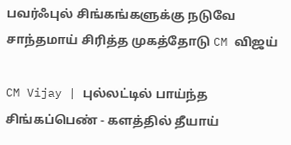பவர்ஃபுல் சிங்கங்களுக்கு நடுவே சாந்தமாய் சிரித்த முகத்தோடு CM விஜய்

CM Vijay | புல்லட்டில் பாய்ந்த சிங்கப்பெண் - களத்தில் தீயாய்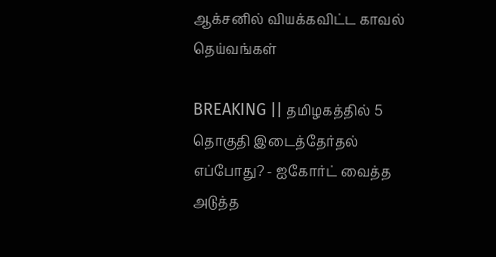ஆக்சனில் வியக்கவிட்ட காவல் தெய்வங்கள்

BREAKING || தமிழகத்தில் 5 தொகுதி இடைத்தேர்தல் எப்போது? - ஐகோர்ட் வைத்த அடுத்த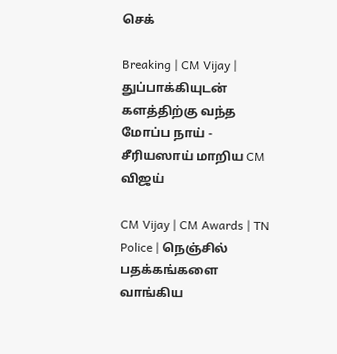செக்

Breaking | CM Vijay | துப்பாக்கியுடன் களத்திற்கு வந்த மோப்ப நாய் - சீரியஸாய் மாறிய CM விஜய்

CM Vijay | CM Awards | TN Police | நெஞ்சில் பதக்கங்களை வாங்கிய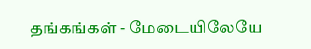தங்கங்கள் - மேடையிலேயே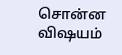சொன்ன விஷயம்